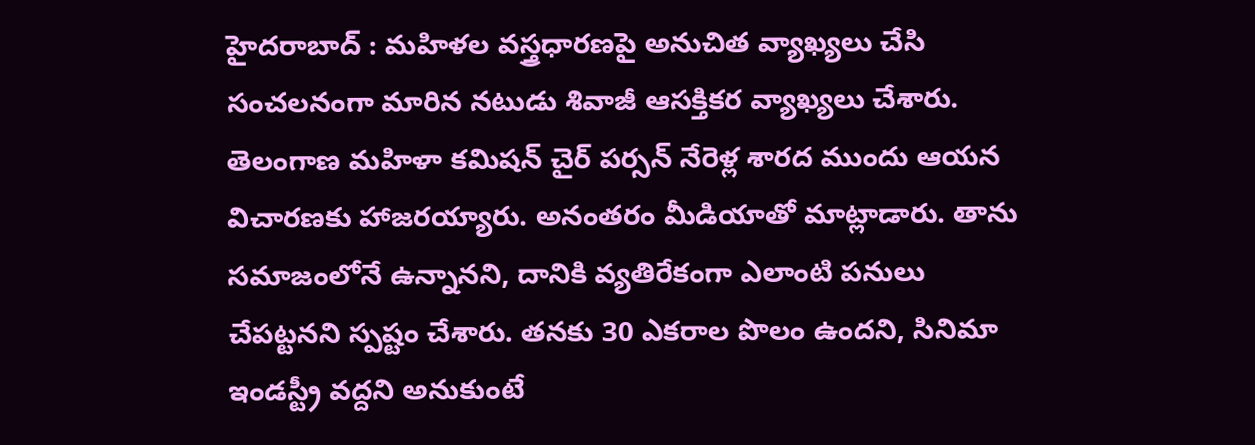హైదరాబాద్ : మహిళల వస్త్రధారణపై అనుచిత వ్యాఖ్యలు చేసి సంచలనంగా మారిన నటుడు శివాజీ ఆసక్తికర వ్యాఖ్యలు చేశారు. తెలంగాణ మహిళా కమిషన్ చైర్ పర్సన్ నేరెళ్ల శారద ముందు ఆయన విచారణకు హాజరయ్యారు. అనంతరం మీడియాతో మాట్లాడారు. తాను సమాజంలోనే ఉన్నానని, దానికి వ్యతిరేకంగా ఎలాంటి పనులు చేపట్టనని స్పష్టం చేశారు. తనకు 30 ఎకరాల పొలం ఉందని, సినిమా ఇండస్ట్రీ వద్దని అనుకుంటే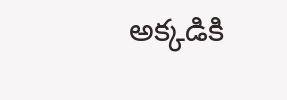అక్కడికి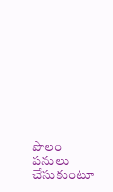పొలం పనులు చేసుకుంటూ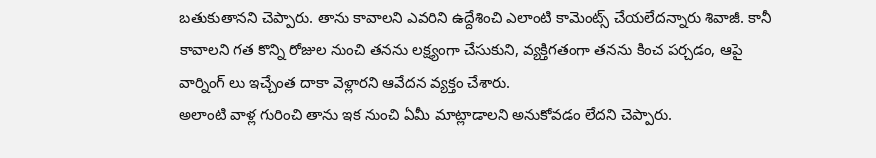బతుకుతానని చెప్పారు. తాను కావాలని ఎవరిని ఉద్దేశించి ఎలాంటి కామెంట్స్ చేయలేదన్నారు శివాజీ. కానీ కావాలని గత కొన్ని రోజుల నుంచి తనను లక్ష్యంగా చేసుకుని, వ్యక్తిగతంగా తనను కించ పర్చడం, ఆపై వార్నింగ్ లు ఇచ్చేంత దాకా వెళ్లారని ఆవేదన వ్యక్తం చేశారు.
అలాంటి వాళ్ల గురించి తాను ఇక నుంచి ఏమీ మాట్లాడాలని అనుకోవడం లేదని చెప్పారు.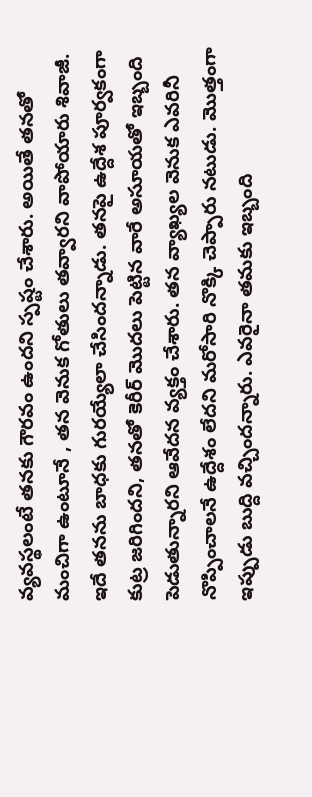వ్యవస్థలంటే తనకు గౌరవం ఉందని స్పష్టం చేశారు. అయితే తనతో మంచిగా ఉంటూనే , తన వెనుక గోతులు తవ్వారని వాపోయారు శివాజీ. ఇదే తనను బాధకు గురయ్యేలా చేసిందన్నాడు. తనపై ఉద్దేశ పూర్వకంగా కుట్ర జరిగిందని, తనతో కెరీర్ మొదలు పెట్టిన వారే అసూయతో ఇబ్బంది పెడుతున్నారని ఆవేదన వ్యక్తం చేశారు. తన వ్యాఖ్యల వెనుక ఎవరినీ నొప్పించాలనే ఉద్దేశం లేదని మరోసారి నొక్కి చెప్పారు నటుడు. మొత్తంగా ఇప్పుడు బుద్ది వచ్చిందన్నారు. ఎవరైనా తమకు ఇబ్బంది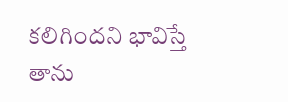కలిగిందని భావిస్తే తాను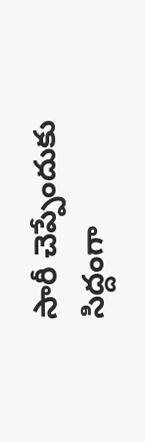సారీ చెప్పేందుకు సిద్దంగా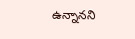ఉన్నానని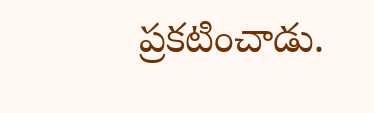ప్రకటించాడు.